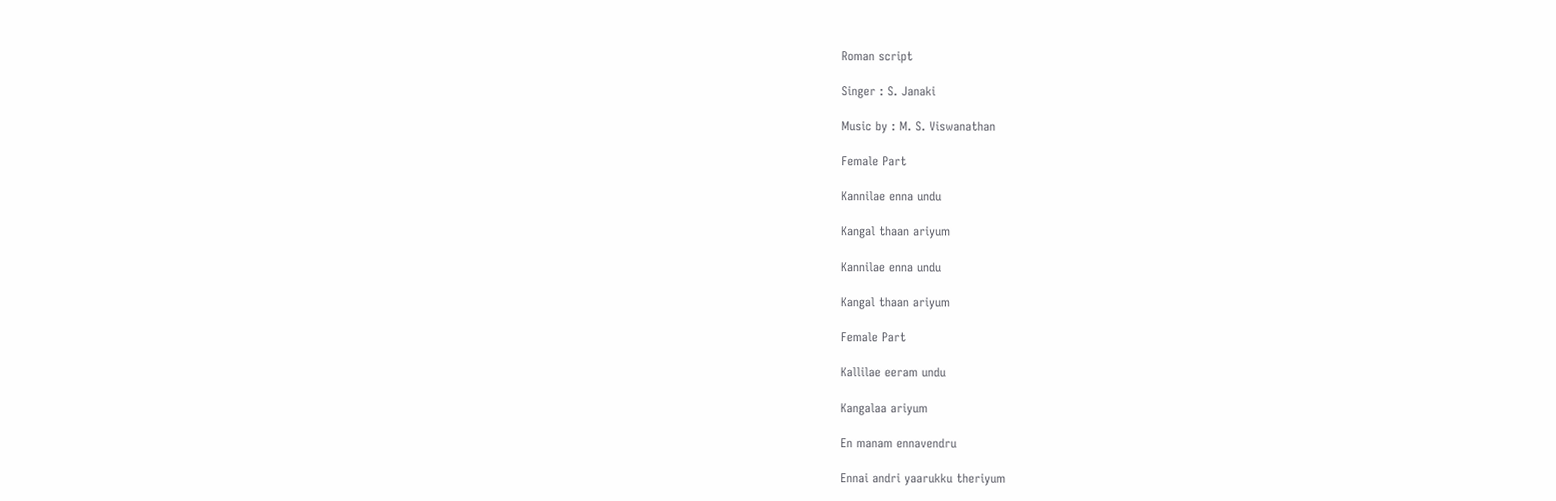Roman script

Singer : S. Janaki

Music by : M. S. Viswanathan

Female Part

Kannilae enna undu

Kangal thaan ariyum

Kannilae enna undu

Kangal thaan ariyum

Female Part

Kallilae eeram undu

Kangalaa ariyum

En manam ennavendru

Ennai andri yaarukku theriyum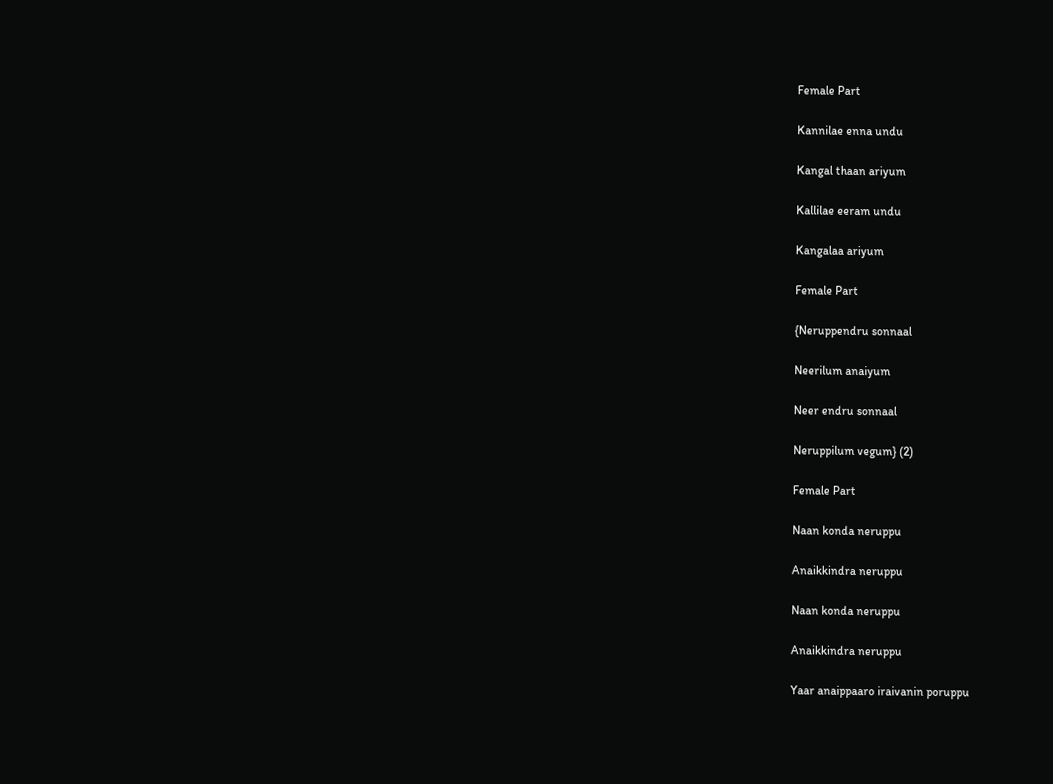Female Part

Kannilae enna undu

Kangal thaan ariyum

Kallilae eeram undu

Kangalaa ariyum

Female Part

{Neruppendru sonnaal

Neerilum anaiyum

Neer endru sonnaal

Neruppilum vegum} (2)

Female Part

Naan konda neruppu

Anaikkindra neruppu

Naan konda neruppu

Anaikkindra neruppu

Yaar anaippaaro iraivanin poruppu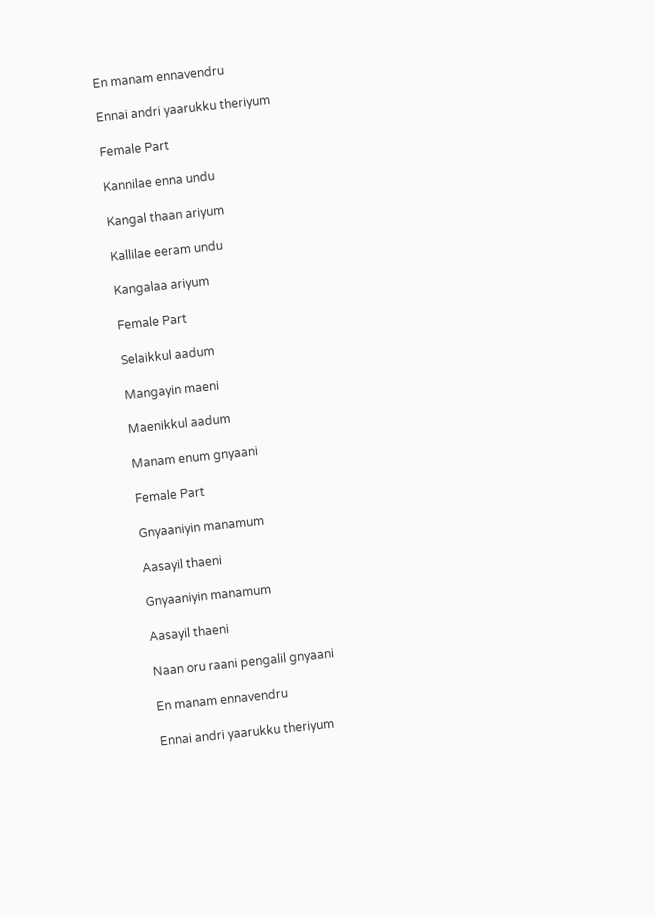En manam ennavendru

Ennai andri yaarukku theriyum

Female Part

Kannilae enna undu

Kangal thaan ariyum

Kallilae eeram undu

Kangalaa ariyum

Female Part

Selaikkul aadum

Mangayin maeni

Maenikkul aadum

Manam enum gnyaani

Female Part

Gnyaaniyin manamum

Aasayil thaeni

Gnyaaniyin manamum

Aasayil thaeni

Naan oru raani pengalil gnyaani

En manam ennavendru

Ennai andri yaarukku theriyum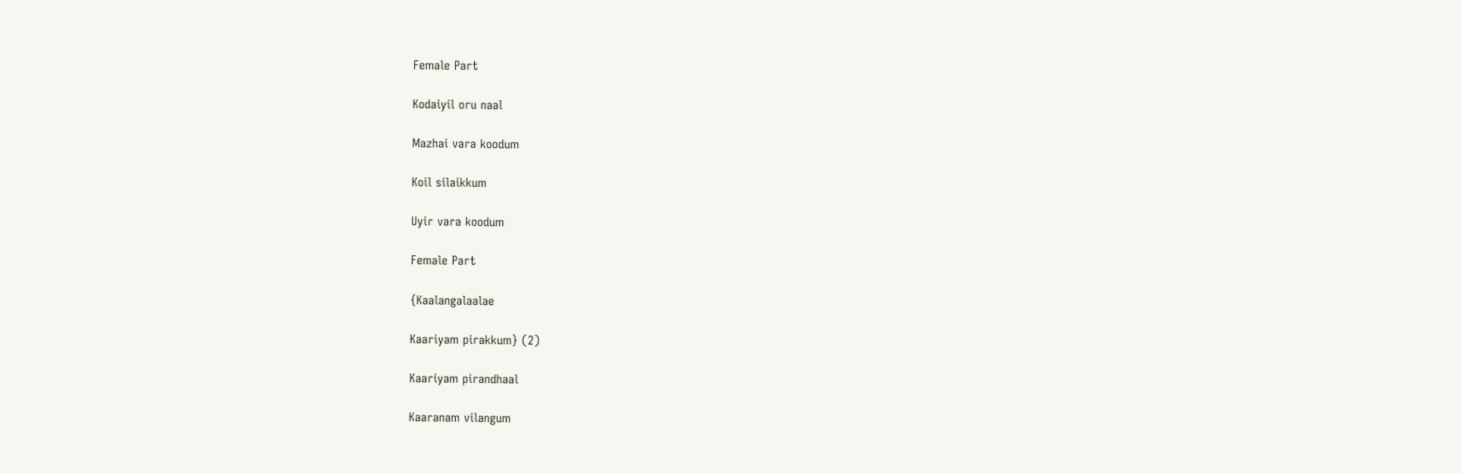Female Part

Kodaiyil oru naal

Mazhai vara koodum

Koil silaikkum

Uyir vara koodum

Female Part

{Kaalangalaalae

Kaariyam pirakkum} (2)

Kaariyam pirandhaal

Kaaranam vilangum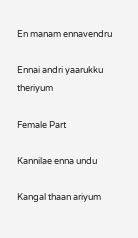En manam ennavendru

Ennai andri yaarukku theriyum

Female Part

Kannilae enna undu

Kangal thaan ariyum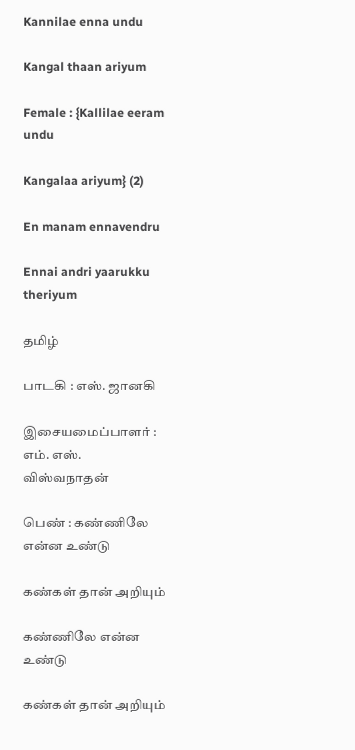Kannilae enna undu

Kangal thaan ariyum

Female : {Kallilae eeram undu

Kangalaa ariyum} (2)

En manam ennavendru

Ennai andri yaarukku theriyum

தமிழ்

பாடகி : எஸ். ஜானகி

இசையமைப்பாளர் : எம். எஸ். விஸ்வநாதன்

பெண் : கண்ணிலே என்ன உண்டு

கண்கள் தான் அறியும்

கண்ணிலே என்ன உண்டு

கண்கள் தான் அறியும்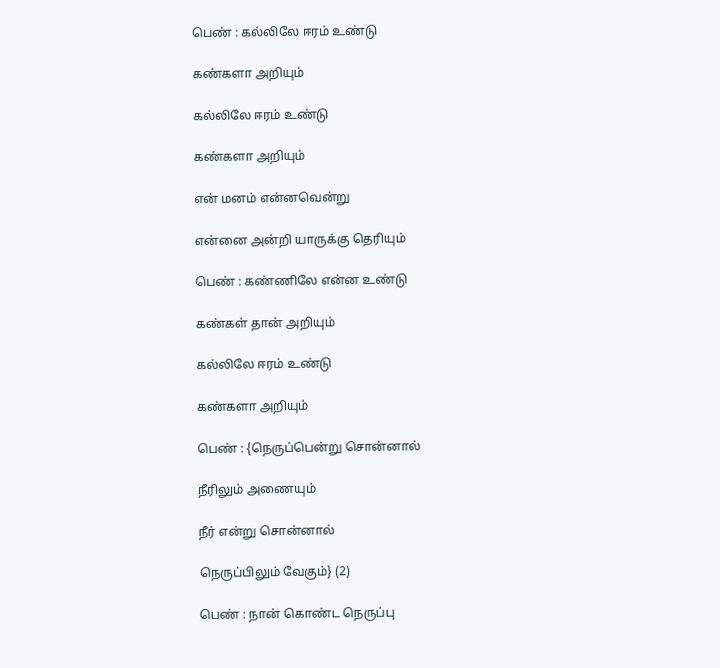பெண் : கல்லிலே ஈரம் உண்டு

கண்களா அறியும்

கல்லிலே ஈரம் உண்டு

கண்களா அறியும்

என் மனம் என்னவென்று

என்னை அன்றி யாருக்கு தெரியும்

பெண் : கண்ணிலே என்ன உண்டு

கண்கள் தான் அறியும்

கல்லிலே ஈரம் உண்டு

கண்களா அறியும்

பெண் : {நெருப்பென்று சொன்னால்

நீரிலும் அணையும்

நீர் என்று சொன்னால்

நெருப்பிலும் வேகும்} (2)

பெண் : நான் கொண்ட நெருப்பு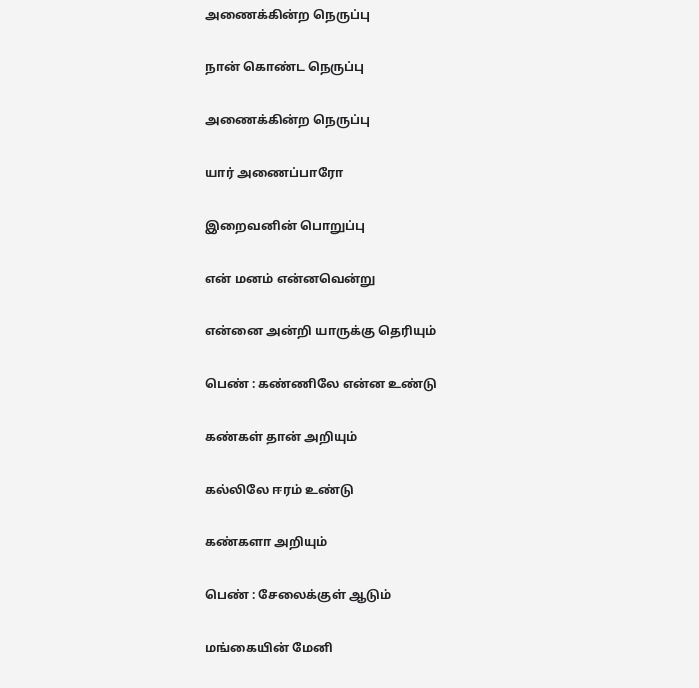அணைக்கின்ற நெருப்பு

நான் கொண்ட நெருப்பு

அணைக்கின்ற நெருப்பு

யார் அணைப்பாரோ

இறைவனின் பொறுப்பு

என் மனம் என்னவென்று

என்னை அன்றி யாருக்கு தெரியும்

பெண் : கண்ணிலே என்ன உண்டு

கண்கள் தான் அறியும்

கல்லிலே ஈரம் உண்டு

கண்களா அறியும்

பெண் : சேலைக்குள் ஆடும்

மங்கையின் மேனி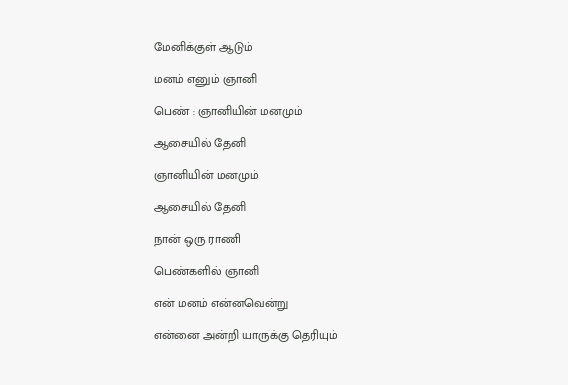மேனிக்குள் ஆடும்

மனம் எனும் ஞானி

பெண் : ஞானியின் மனமும்

ஆசையில் தேனி

ஞானியின் மனமும்

ஆசையில் தேனி

நான் ஒரு ராணி

பெண்களில் ஞானி

என் மனம் என்னவென்று

என்னை அன்றி யாருக்கு தெரியும்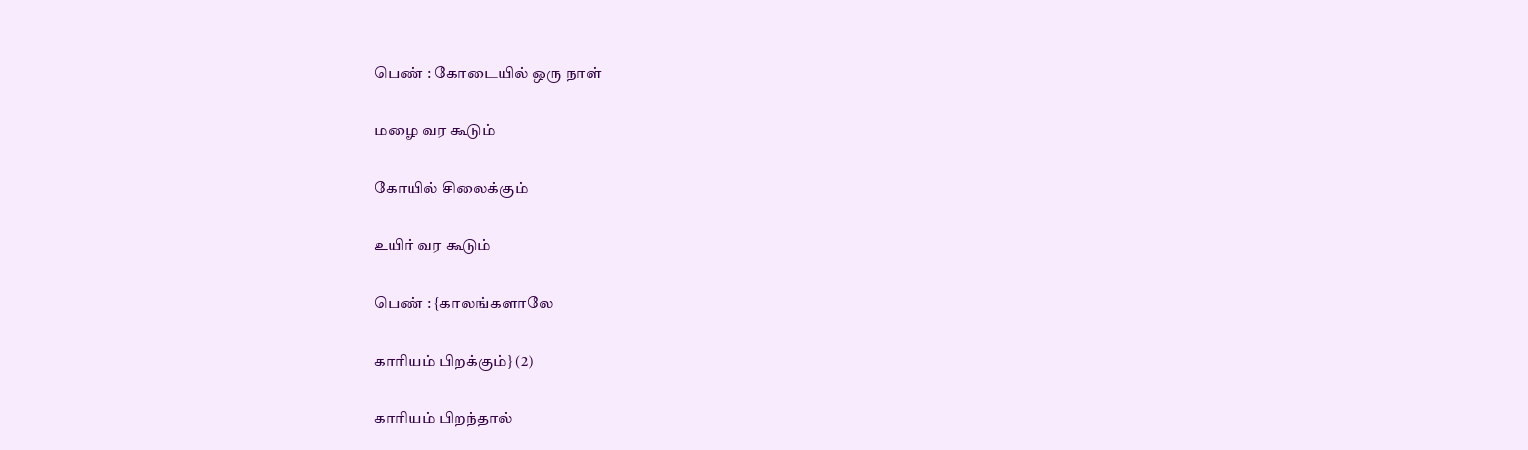பெண் : கோடையில் ஒரு நாள்

மழை வர கூடும்

கோயில் சிலைக்கும்

உயிர் வர கூடும்

பெண் : {காலங்களாலே

காரியம் பிறக்கும்} (2)

காரியம் பிறந்தால்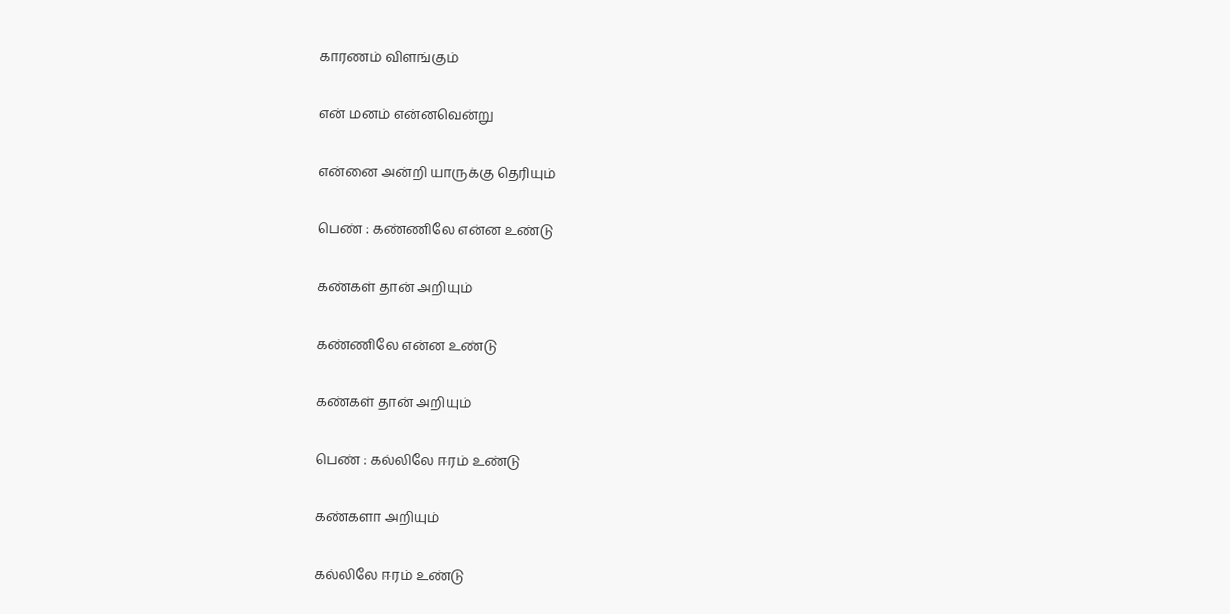காரணம் விளங்கும்

என் மனம் என்னவென்று

என்னை அன்றி யாருக்கு தெரியும்

பெண் : கண்ணிலே என்ன உண்டு

கண்கள் தான் அறியும்

கண்ணிலே என்ன உண்டு

கண்கள் தான் அறியும்

பெண் : கல்லிலே ஈரம் உண்டு

கண்களா அறியும்

கல்லிலே ஈரம் உண்டு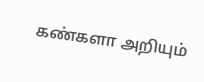கண்களா அறியும்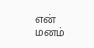என் மனம்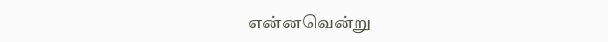என்னவென்று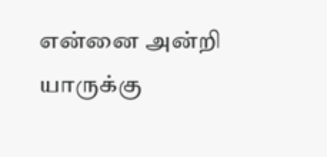என்னை அன்றி யாருக்கு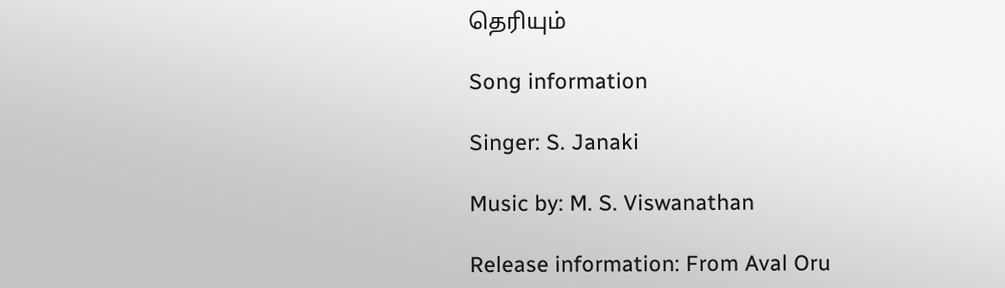தெரியும்

Song information

Singer: S. Janaki

Music by: M. S. Viswanathan

Release information: From Aval Oru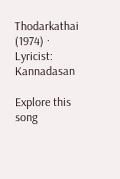Thodarkathai (1974) · Lyricist: Kannadasan

Explore this song